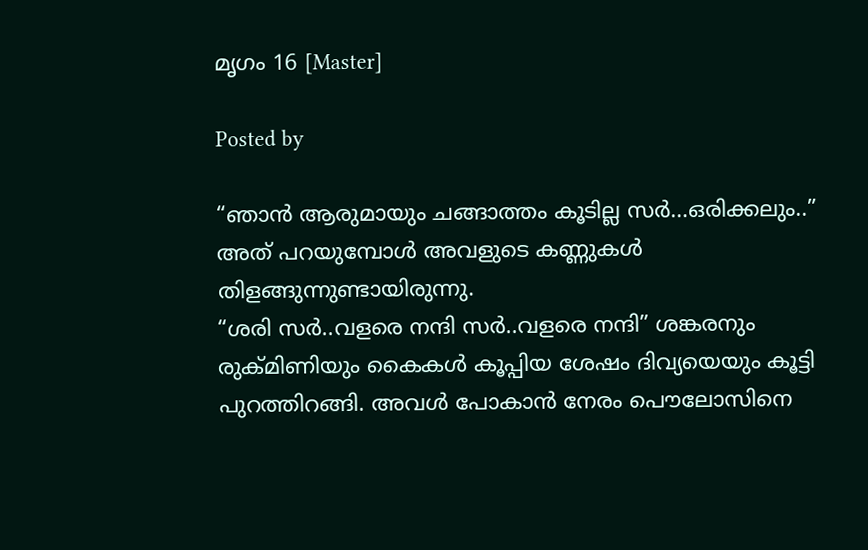മൃഗം 16 [Master]

Posted by

“ഞാന്‍ ആരുമായും ചങ്ങാത്തം കൂടില്ല സര്‍…ഒരിക്കലും..” അത് പറയുമ്പോള്‍ അവളുടെ കണ്ണുകള്‍ തിളങ്ങുന്നുണ്ടായിരുന്നു.
“ശരി സര്‍..വളരെ നന്ദി സര്‍..വളരെ നന്ദി” ശങ്കരനും രുക്മിണിയും കൈകള്‍ കൂപ്പിയ ശേഷം ദിവ്യയെയും കൂട്ടി പുറത്തിറങ്ങി. അവള്‍ പോകാന്‍ നേരം പൌലോസിനെ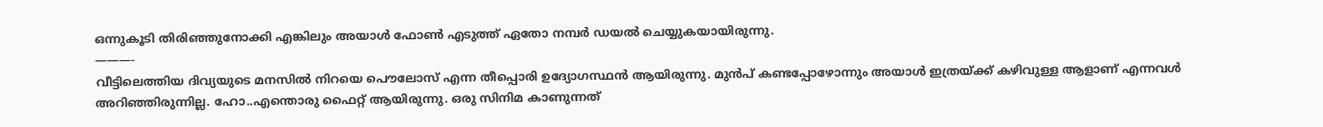ഒന്നുകൂടി തിരിഞ്ഞുനോക്കി എങ്കിലും അയാള്‍ ഫോണ്‍ എടുത്ത് ഏതോ നമ്പര്‍ ഡയല്‍ ചെയ്യുകയായിരുന്നു.
———-
വീട്ടിലെത്തിയ ദിവ്യയുടെ മനസില്‍ നിറയെ പൌലോസ് എന്ന തീപ്പൊരി ഉദ്യോഗസ്ഥന്‍ ആയിരുന്നു. മുന്‍പ് കണ്ടപ്പോഴോന്നും അയാള്‍ ഇത്രയ്ക്ക് കഴിവുള്ള ആളാണ് എന്നവള്‍ അറിഞ്ഞിരുന്നില്ല. ഹോ..എന്തൊരു ഫൈറ്റ് ആയിരുന്നു. ഒരു സിനിമ കാണുന്നത്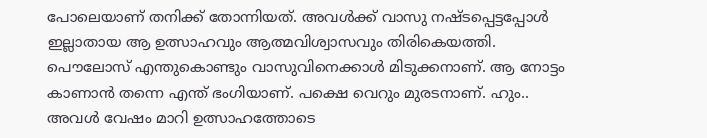പോലെയാണ് തനിക്ക് തോന്നിയത്. അവള്‍ക്ക് വാസു നഷ്ടപ്പെട്ടപ്പോള്‍ ഇല്ലാതായ ആ ഉത്സാഹവും ആത്മവിശ്വാസവും തിരികെയത്തി. പൌലോസ് എന്തുകൊണ്ടും വാസുവിനെക്കാള്‍ മിടുക്കനാണ്. ആ നോട്ടം കാണാന്‍ തന്നെ എന്ത് ഭംഗിയാണ്. പക്ഷെ വെറും മുരടനാണ്. ഹും..
അവള്‍ വേഷം മാറി ഉത്സാഹത്തോടെ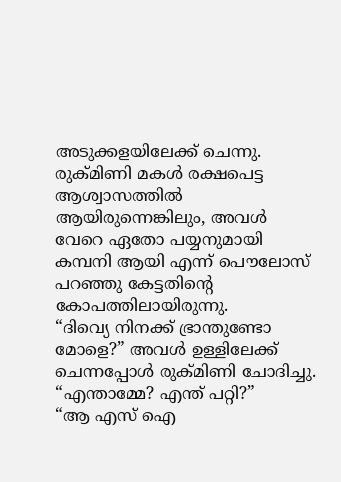അടുക്കളയിലേക്ക് ചെന്നു. രുക്മിണി മകള്‍ രക്ഷപെട്ട ആശ്വാസത്തില്‍ ആയിരുന്നെങ്കിലും, അവള്‍ വേറെ ഏതോ പയ്യനുമായി കമ്പനി ആയി എന്ന് പൌലോസ് പറഞ്ഞു കേട്ടതിന്റെ കോപത്തിലായിരുന്നു.
“ദിവ്യെ നിനക്ക് ഭ്രാന്തുണ്ടോ മോളെ?” അവള്‍ ഉള്ളിലേക്ക് ചെന്നപ്പോള്‍ രുക്മിണി ചോദിച്ചു.
“എന്താമ്മേ? എന്ത് പറ്റി?”
“ആ എസ് ഐ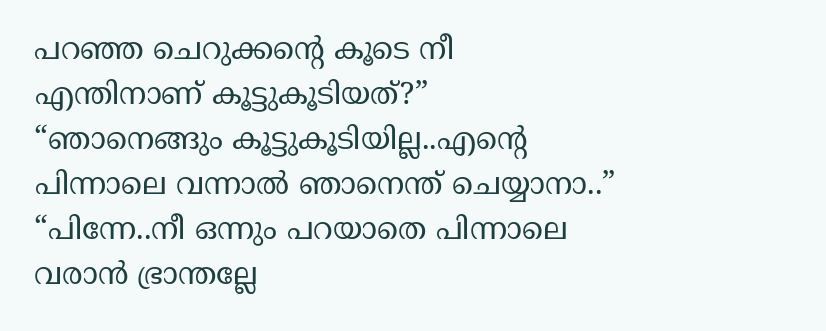പറഞ്ഞ ചെറുക്കന്റെ കൂടെ നീ എന്തിനാണ് കൂട്ടുകൂടിയത്?”
“ഞാനെങ്ങും കൂട്ടുകൂടിയില്ല..എന്റെ പിന്നാലെ വന്നാല്‍ ഞാനെന്ത് ചെയ്യാനാ..”
“പിന്നേ..നീ ഒന്നും പറയാതെ പിന്നാലെ വരാന്‍ ഭ്രാന്തല്ലേ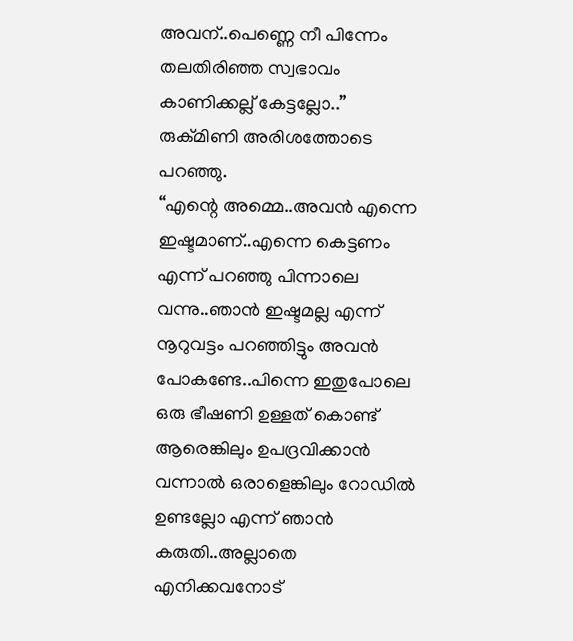അവന്..പെണ്ണെ നീ പിന്നേം തലതിരിഞ്ഞ സ്വഭാവം കാണിക്കല്ല് കേട്ടല്ലോ..” രുക്മിണി അരിശത്തോടെ പറഞ്ഞു.
“എന്റെ അമ്മെ..അവന്‍ എന്നെ ഇഷ്ടമാണ്..എന്നെ കെട്ടണം എന്ന് പറഞ്ഞു പിന്നാലെ വന്നു..ഞാന്‍ ഇഷ്ടമല്ല എന്ന് നൂറുവട്ടം പറഞ്ഞിട്ടും അവന്‍ പോകണ്ടേ..പിന്നെ ഇതുപോലെ ഒരു ഭീഷണി ഉള്ളത് കൊണ്ട് ആരെങ്കിലും ഉപദ്രവിക്കാന്‍ വന്നാല്‍ ഒരാളെങ്കിലും റോഡില്‍ ഉണ്ടല്ലോ എന്ന് ഞാന്‍ കരുതി..അല്ലാതെ എനിക്കവനോട്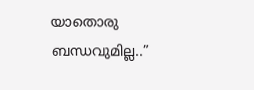യാതൊരു ബന്ധവുമില്ല..”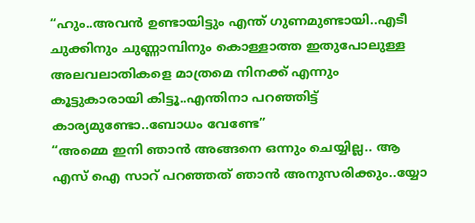“ഹും..അവന്‍ ഉണ്ടായിട്ടും എന്ത് ഗുണമുണ്ടായി..എടീ ചുക്കിനും ചുണ്ണാമ്പിനും കൊള്ളാത്ത ഇതുപോലുള്ള അലവലാതികളെ മാത്രമെ നിനക്ക് എന്നും കൂട്ടുകാരായി കിട്ടൂ..എന്തിനാ പറഞ്ഞിട്ട് കാര്യമുണ്ടോ..ബോധം വേണ്ടേ”
“അമ്മെ ഇനി ഞാന്‍ അങ്ങനെ ഒന്നും ചെയ്യില്ല.. ആ എസ് ഐ സാറ് പറഞ്ഞത് ഞാന്‍ അനുസരിക്കും..യ്യോ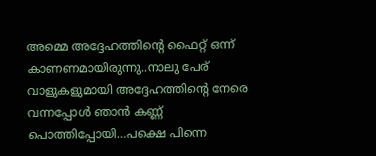അമ്മെ അദ്ദേഹത്തിന്റെ ഫൈറ്റ് ഒന്ന് കാണണമായിരുന്നു..നാലു പേര് വാളുകളുമായി അദ്ദേഹത്തിന്റെ നേരെ വന്നപ്പോള്‍ ഞാന്‍ കണ്ണ് പൊത്തിപ്പോയി…പക്ഷെ പിന്നെ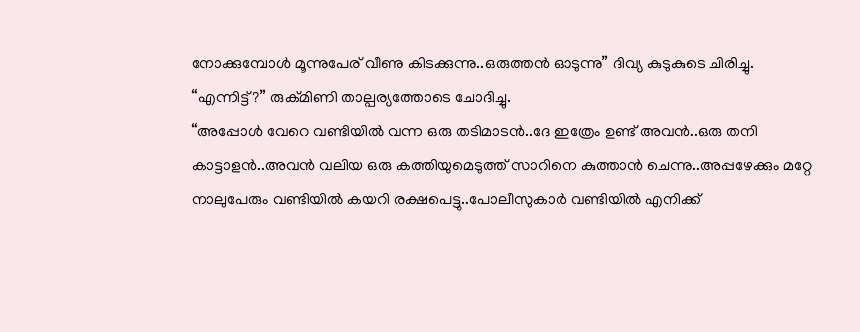നോക്കുമ്പോള്‍ മൂന്നുപേര് വീണു കിടക്കുന്നു..ഒരുത്തന്‍ ഓടുന്നു” ദിവ്യ കുടുകുടെ ചിരിച്ചു.
“എന്നിട്ട്?” രുക്മിണി താല്പര്യത്തോടെ ചോദിച്ചു.
“അപ്പോള്‍ വേറെ വണ്ടിയില്‍ വന്ന ഒരു തടിമാടന്‍..ദേ ഇത്രേം ഉണ്ട് അവന്‍..ഒരു തനി കാട്ടാളന്‍..അവന്‍ വലിയ ഒരു കത്തിയുമെടുത്ത് സാറിനെ കുത്താന്‍ ചെന്നു..അപ്പഴേക്കും മറ്റേ നാലുപേരും വണ്ടിയില്‍ കയറി രക്ഷപെട്ടു..പോലീസുകാര്‍ വണ്ടിയില്‍ എനിക്ക്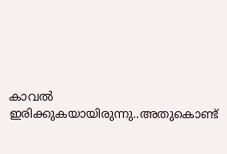കാവല്‍ ഇരിക്കുകയായിരുന്നു..അതുകൊണ്ട്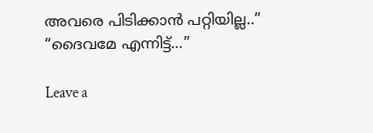അവരെ പിടിക്കാന്‍ പറ്റിയില്ല..”
“ദൈവമേ എന്നിട്ട്…”

Leave a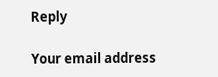Reply

Your email address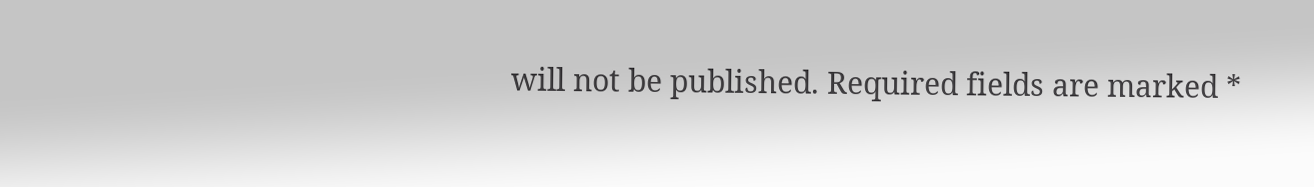will not be published. Required fields are marked *